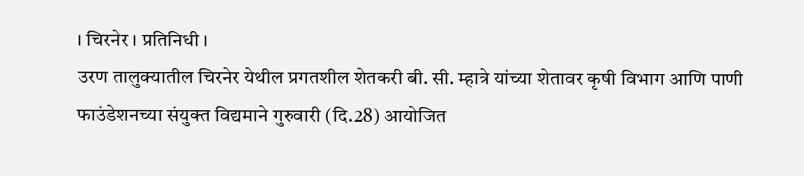। चिरनेर । प्रतिनिधी ।
उरण तालुक्यातील चिरनेर येथील प्रगतशील शेतकरी बी. सी. म्हात्रे यांच्या शेतावर कृषी विभाग आणि पाणी फाउंडेशनच्या संयुक्त विद्यमाने गुरुवारी (दि.28) आयोजित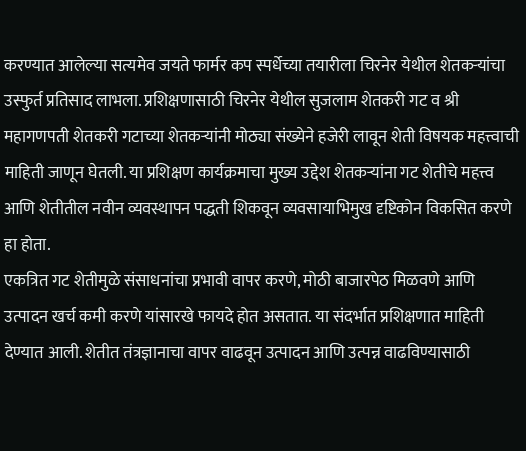करण्यात आलेल्या सत्यमेव जयते फार्मर कप स्पर्धेच्या तयारीला चिरनेर येथील शेतकऱ्यांचा उस्फुर्त प्रतिसाद लाभला. प्रशिक्षणासाठी चिरनेर येथील सुजलाम शेतकरी गट व श्री महागणपती शेतकरी गटाच्या शेतकऱ्यांनी मोठ्या संख्येने हजेरी लावून शेती विषयक महत्त्वाची माहिती जाणून घेतली. या प्रशिक्षण कार्यक्रमाचा मुख्य उद्देश शेतकऱ्यांना गट शेतीचे महत्त्व आणि शेतीतील नवीन व्यवस्थापन पद्धती शिकवून व्यवसायाभिमुख दृष्टिकोन विकसित करणे हा होता.
एकत्रित गट शेतीमुळे संसाधनांचा प्रभावी वापर करणे, मोठी बाजारपेठ मिळवणे आणि उत्पादन खर्च कमी करणे यांसारखे फायदे होत असतात. या संदर्भात प्रशिक्षणात माहिती देण्यात आली. शेतीत तंत्रज्ञानाचा वापर वाढवून उत्पादन आणि उत्पन्न वाढविण्यासाठी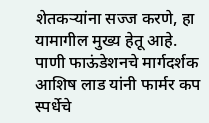शेतकऱ्यांना सज्ज करणे, हा यामागील मुख्य हेतू आहे.
पाणी फाऊंडेशनचे मार्गदर्शक आशिष लाड यांनी फार्मर कप स्पर्धेचे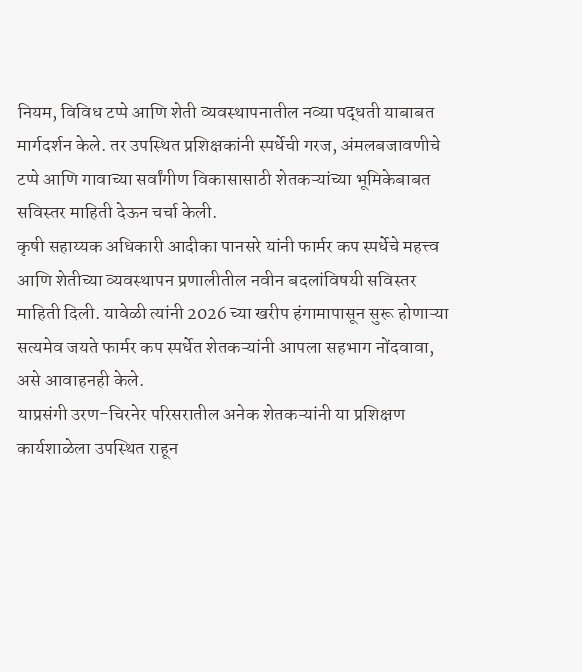नियम, विविध टप्पे आणि शेती व्यवस्थापनातील नव्या पद्धती याबाबत मार्गदर्शन केले. तर उपस्थित प्रशिक्षकांनी स्पर्धेची गरज, अंमलबजावणीचे टप्पे आणि गावाच्या सर्वांगीण विकासासाठी शेतकऱ्यांच्या भूमिकेबाबत सविस्तर माहिती देऊन चर्चा केली.
कृषी सहाय्यक अधिकारी आदीका पानसरे यांनी फार्मर कप स्पर्धेचे महत्त्व आणि शेतीच्या व्यवस्थापन प्रणालीतील नवीन बदलांविषयी सविस्तर माहिती दिली. यावेळी त्यांनी 2026 च्या खरीप हंगामापासून सुरू होणाऱ्या सत्यमेव जयते फार्मर कप स्पर्धेत शेतकऱ्यांनी आपला सहभाग नोंदवावा, असे आवाहनही केले.
याप्रसंगी उरण-चिरनेर परिसरातील अनेक शेतकऱ्यांनी या प्रशिक्षण कार्यशाळेला उपस्थित राहून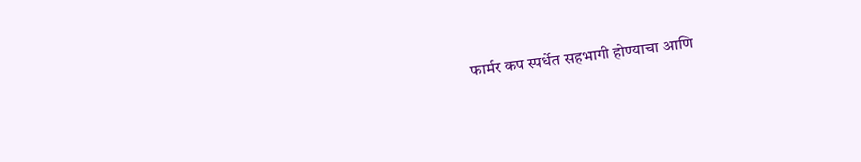फार्मर कप स्पर्धेत सहभागी होण्याचा आणि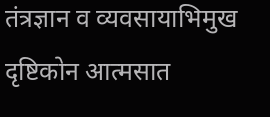तंत्रज्ञान व व्यवसायाभिमुख दृष्टिकोन आत्मसात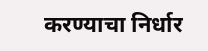करण्याचा निर्धार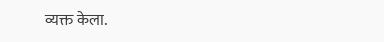व्यक्त केला.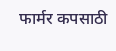फार्मर कपसाठी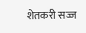शेतकरी सज्ज